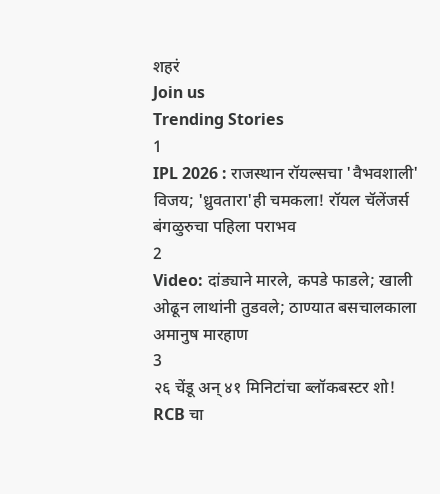शहरं
Join us
Trending Stories
1
IPL 2026 : राजस्थान रॉयल्सचा 'वैभवशाली' विजय; 'ध्रुवतारा'ही चमकला! रॉयल चॅलेंजर्स बंगळुरुचा पहिला पराभव
2
Video: दांड्याने मारले, कपडे फाडले; खाली ओढून लाथांनी तुडवले; ठाण्यात बसचालकाला अमानुष मारहाण
3
२६ चेंडू अन् ४१ मिनिटांचा ब्लॉकबस्टर शो! RCB चा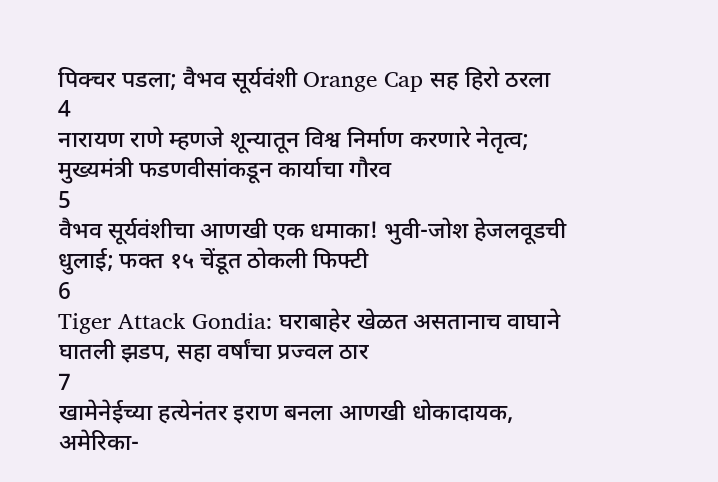पिक्चर पडला; वैभव सूर्यवंशी Orange Cap सह हिरो ठरला
4
नारायण राणे म्हणजे शून्यातून विश्व निर्माण करणारे नेतृत्व; मुख्यमंत्री फडणवीसांकडून कार्याचा गौरव
5
वैभव सूर्यवंशीचा आणखी एक धमाका! भुवी-जोश हेजलवूडची धुलाई; फक्त १५ चेंडूत ठोकली फिफ्टी
6
Tiger Attack Gondia: घराबाहेर खेळत असतानाच वाघाने घातली झडप, सहा वर्षांचा प्रज्वल ठार
7
खामेनेईच्या हत्येनंतर इराण बनला आणखी धोकादायक, अमेरिका-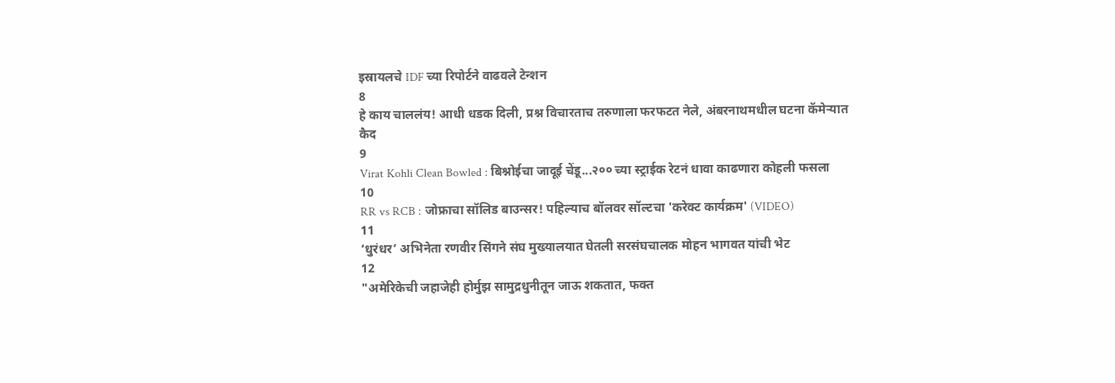इस्रायलचे IDF च्या रिपोर्टने वाढवले टेन्शन
8
हे काय चाललंय! आधी धडक दिली, प्रश्न विचारताच तरुणाला फरफटत नेले, अंबरनाथमधील घटना कॅमेऱ्यात कैद
9
Virat Kohli Clean Bowled : बिश्नोईचा जादूई चेंडू...२०० च्या स्ट्राईक रेटनं धावा काढणारा कोहली फसला
10
RR vs RCB : जोफ्राचा सॉलिड बाउन्सर! पहिल्याच बॉलवर सॉल्टचा 'करेक्ट कार्यक्रम' (VIDEO)
11
‘धुरंधर’ अभिनेता रणवीर सिंगने संघ मुख्यालयात घेतली सरसंघचालक मोहन भागवत यांची भेट
12
"अमेरिकेची जहाजेही होर्मुझ सामुद्रधुनीतून जाऊ शकतात, फक्त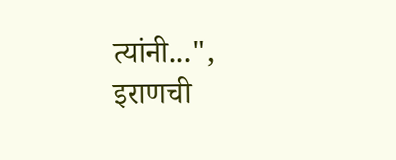त्यांनी...", इराणची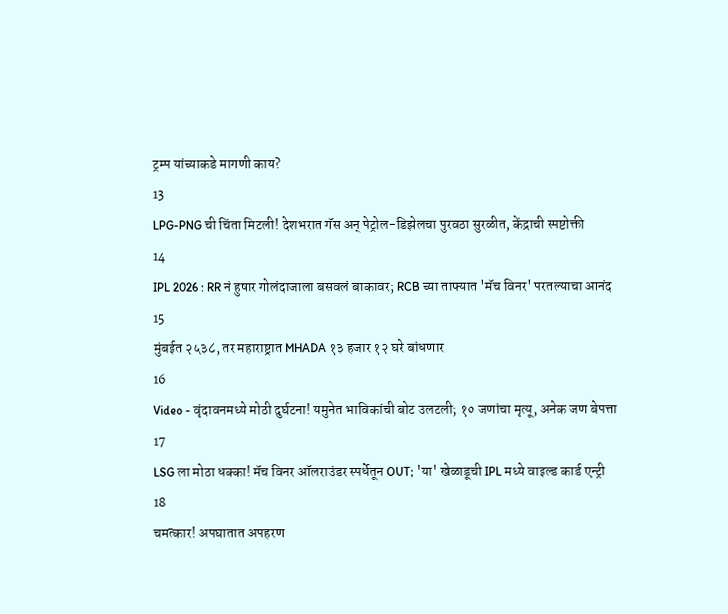ट्रम्प यांच्याकडे मागणी काय?
13
LPG-PNG ची चिंता मिटली! देशभरात गॅस अन् पेट्रोल-डिझेलचा पुरवठा सुरळीत, केंद्राची स्पष्टोक्ती
14
IPL 2026 : RR नं हुषार गोलंदाजाला बसवलं बाकावर; RCB च्या ताफ्यात 'मॅच विनर' परतल्याचा आनंद
15
मुंबईत २५३८, तर महाराष्ट्रात MHADA १३ हजार १२ घरे बांधणार
16
Video - वृंदावनमध्ये मोठी दुर्घटना! यमुनेत भाविकांची बोट उलटली; १० जणांचा मृत्यू, अनेक जण बेपत्ता
17
LSG ला मोठा धक्का! मॅच विनर ऑलराउंडर स्पर्धेतून OUT; 'या' खेळाडूची IPL मध्ये वाइल्ड कार्ड एन्ट्री
18
चमत्कार! अपघातात अपहरण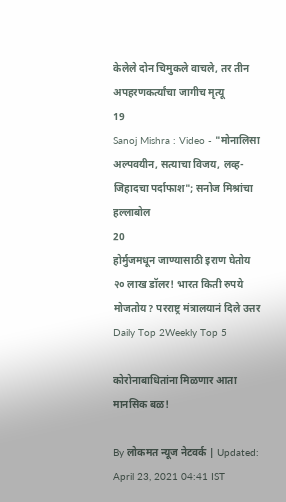केलेले दोन चिमुकले वाचले, तर तीन अपहरणकर्त्यांचा जागीच मृत्यू
19
Sanoj Mishra : Video - "मोनालिसा अल्पवयीन, सत्याचा विजय, लव्ह-जिहादचा पर्दाफाश"; सनोज मिश्रांचा हल्लाबोल
20
होर्मुजमधून जाण्यासाठी इराण घेतोय २० लाख डॉलर! भारत किती रुपये मोजतोय? परराष्ट्र मंत्रालयानं दिले उत्तर
Daily Top 2Weekly Top 5

कोरोनाबाधितांना मिळणार आता मानसिक बळ!

By लोकमत न्यूज नेटवर्क | Updated: April 23, 2021 04:41 IST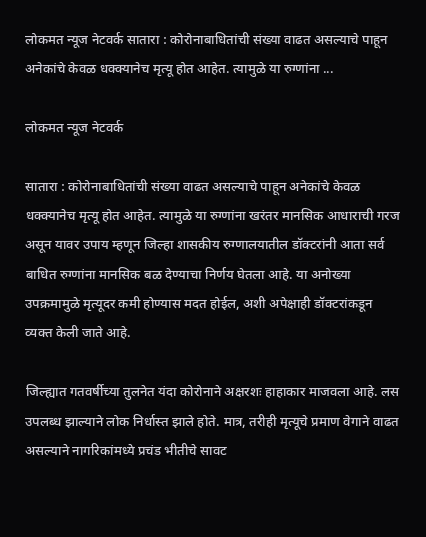लोकमत न्यूज नेटवर्क सातारा : कोरोनाबाधितांची संख्या वाढत असल्याचे पाहून अनेकांचे केवळ धक्क्यानेच मृत्यू होत आहेत. त्यामुळे या रुग्णांना ...

लोकमत न्यूज नेटवर्क

सातारा : कोरोनाबाधितांची संख्या वाढत असल्याचे पाहून अनेकांचे केवळ धक्क्यानेच मृत्यू होत आहेत. त्यामुळे या रुग्णांना खरंतर मानसिक आधाराची गरज असून यावर उपाय म्हणून जिल्हा शासकीय रुग्णालयातील डॉक्टरांनी आता सर्व बाधित रुग्णांना मानसिक बळ देण्याचा निर्णय घेतला आहे. या अनोख्या उपक्रमामुळे मृत्यूदर कमी होण्यास मदत होईल, अशी अपेक्षाही डॉक्टरांकडून व्यक्त केली जाते आहे.

जिल्ह्यात गतवर्षीच्या तुलनेत यंदा कोरोनाने अक्षरशः हाहाकार माजवला आहे. लस उपलब्ध झाल्याने लोक निर्धास्त झाले होते. मात्र, तरीही मृत्यूचे प्रमाण वेगाने वाढत असल्याने नागरिकांमध्ये प्रचंड भीतीचे सावट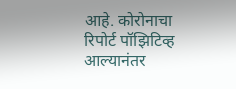आहे. कोरोनाचा रिपोर्ट पॉझिटिव्ह आल्यानंतर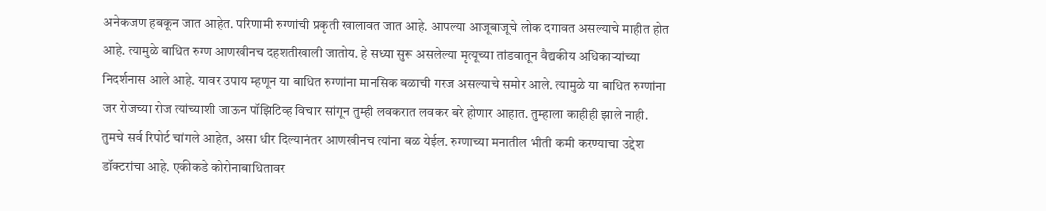अनेकजण हबकून जात आहेत. परिणामी रुग्णांची प्रकृती खालावत जात आहे. आपल्या आजूबाजूचे लोक दगावत असल्याचे माहीत होत आहे. त्यामुळे बाधित रुग्ण आणखीनच दहशतीखाली जातोय. हे सध्या सुरू असलेल्या मृत्यूच्या तांडवातून वैद्यकीय अधिकाऱ्यांच्या निदर्शनास आले आहे. यावर उपाय म्हणून या बाधित रुग्णांना मानसिक बळाची गरज असल्याचे समोर आले. त्यामुळे या बाधित रुग्णांना जर रोजच्या रोज त्यांच्याशी जाऊन पॉझिटिव्ह विचार सांगून तुम्ही लवकरात लवकर बरे होणार आहात. तुम्हाला काहीही झाले नाही. तुमचे सर्व रिपोर्ट चांगले आहेत, असा धीर दिल्यानंतर आणखीनच त्यांना बळ येईल. रुग्णाच्या मनातील भीती कमी करण्याचा उद्देश डॉक्टरांचा आहे. एकीकडे कोरोनाबाधितावर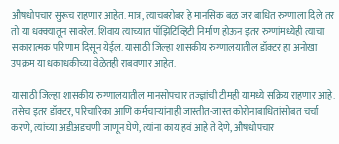औषधोपचार सुरूच राहणार आहेत. मात्र, त्याचबरोबर हे मानसिक बळ जर बाधित रुग्णाला दिले तर तो या धक्क्यातून सावरेल. शिवाय त्याच्यात पॉझिटिव्हिटी निर्माण होऊन इतर रुग्णांमध्येही त्याचा सकारात्मक परिणाम दिसून येईल. यासाठी जिल्हा शासकीय रुग्णालयातील डॉक्टर हा अनोखा उपक्रम या धकाधकीच्या वेळेतही राबवणार आहेत.

यासाठी जिल्हा शासकीय रुग्णालयातील मानसोपचार तज्ज्ञांची टीमही यामध्ये सक्रिय राहणार आहे. तसेच इतर डॉक्टर, परिचारिका आणि कर्मचाऱ्यांनाही जास्तीत-जास्त कोरोनाबाधितांसोबत चर्चा करणे, त्यांच्या अडीअडचणी जाणून घेणे, त्यांना काय हवं आहे ते देणे, औषधोपचार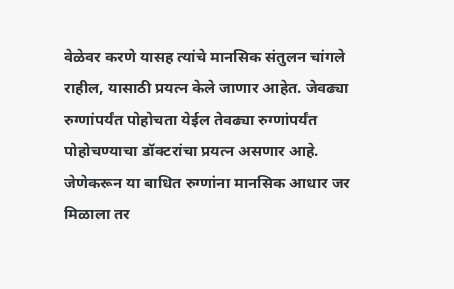वेळेवर करणे यासह त्यांचे मानसिक संतुलन चांगले राहील, यासाठी प्रयत्न केले जाणार आहेत. जेवढ्या रुग्णांपर्यंत पोहोचता येईल तेवढ्या रुग्णांपर्यंत पोहोचण्याचा डॉक्टरांचा प्रयत्न असणार आहे. जेणेकरून या बाधित रुग्णांना मानसिक आधार जर मिळाला तर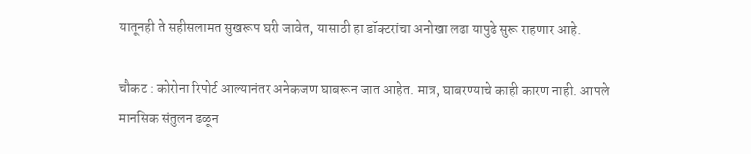यातूनही ते सहीसलामत सुखरूप घरी जावेत, यासाठी हा डॉक्टरांचा अनोखा लढा यापुढे सुरू राहणार आहे.

चौकट : कोरोना रिपोर्ट आल्यानंतर अनेकजण घाबरून जात आहेत. मात्र, घाबरण्याचे काही कारण नाही. आपले मानसिक संतुलन ढळून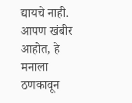द्यायचे नाही. आपण खंबीर आहोत, हे मनाला ठणकावून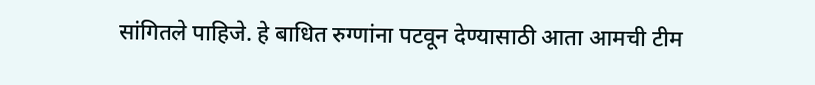सांगितले पाहिजे. हे बाधित रुग्णांना पटवून देण्यासाठी आता आमची टीम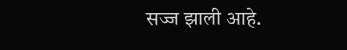सज्ज झाली आहे.